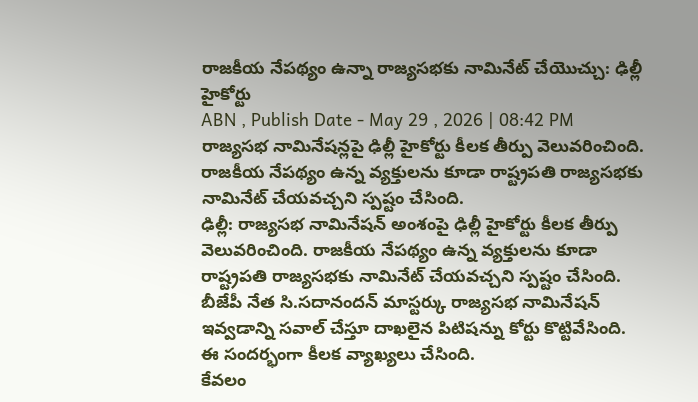రాజకీయ నేపథ్యం ఉన్నా రాజ్యసభకు నామినేట్ చేయొచ్చు: ఢిల్లీ హైకోర్టు
ABN , Publish Date - May 29 , 2026 | 08:42 PM
రాజ్యసభ నామినేషన్లపై ఢిల్లీ హైకోర్టు కీలక తీర్పు వెలువరించింది. రాజకీయ నేపథ్యం ఉన్న వ్యక్తులను కూడా రాష్ట్రపతి రాజ్యసభకు నామినేట్ చేయవచ్చని స్పష్టం చేసింది.
ఢిల్లీ: రాజ్యసభ నామినేషన్ అంశంపై ఢిల్లీ హైకోర్టు కీలక తీర్పు వెలువరించింది. రాజకీయ నేపథ్యం ఉన్న వ్యక్తులను కూడా రాష్ట్రపతి రాజ్యసభకు నామినేట్ చేయవచ్చని స్పష్టం చేసింది. బీజేపీ నేత సి.సదానందన్ మాస్టర్కు రాజ్యసభ నామినేషన్ ఇవ్వడాన్ని సవాల్ చేస్తూ దాఖలైన పిటిషన్ను కోర్టు కొట్టివేసింది. ఈ సందర్భంగా కీలక వ్యాఖ్యలు చేసింది.
కేవలం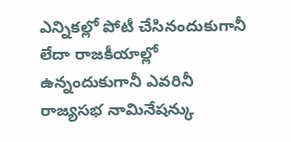ఎన్నికల్లో పోటీ చేసినందుకుగానీ లేదా రాజకీయాల్లో ఉన్నందుకుగానీ ఎవరినీ రాజ్యసభ నామినేషన్కు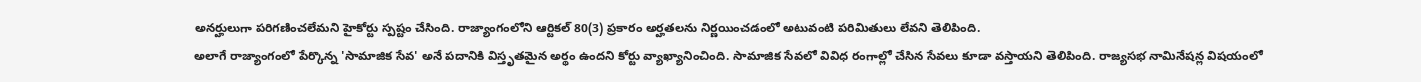అనర్హులుగా పరిగణించలేమని హైకోర్టు స్పష్టం చేసింది. రాజ్యాంగంలోని ఆర్టికల్ 80(3) ప్రకారం అర్హతలను నిర్ణయించడంలో అటువంటి పరిమితులు లేవని తెలిపింది.
అలాగే రాజ్యాంగంలో పేర్కొన్న 'సామాజిక సేవ' అనే పదానికి విస్తృతమైన అర్థం ఉందని కోర్టు వ్యాఖ్యానించింది. సామాజిక సేవలో వివిధ రంగాల్లో చేసిన సేవలు కూడా వస్తాయని తెలిపింది. రాజ్యసభ నామినేషన్ల విషయంలో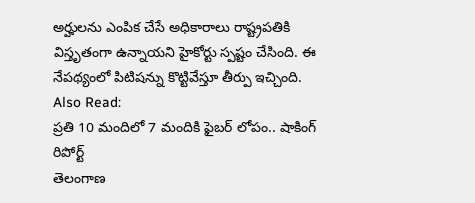అర్హులను ఎంపిక చేసే అధికారాలు రాష్ట్రపతికి విస్తృతంగా ఉన్నాయని హైకోర్టు స్పష్టం చేసింది. ఈ నేపథ్యంలో పిటిషన్ను కొట్టివేస్తూ తీర్పు ఇచ్చింది.
Also Read:
ప్రతి 10 మందిలో 7 మందికి ఫైబర్ లోపం.. షాకింగ్ రిపోర్ట్
తెలంగాణ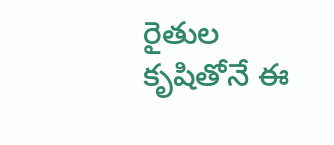రైతుల కృషితోనే ఈ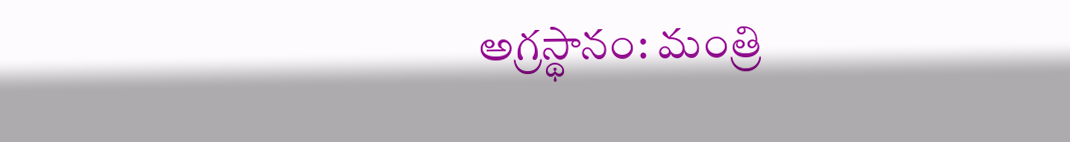అగ్రస్థానం: మంత్రి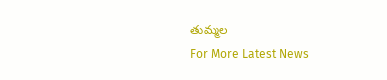తుమ్మల
For More Latest News